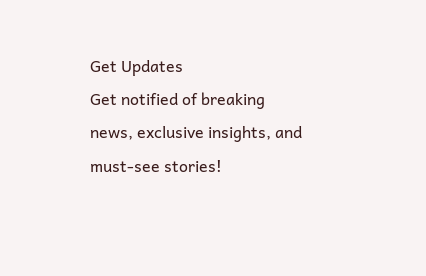Get Updates
Get notified of breaking news, exclusive insights, and must-see stories!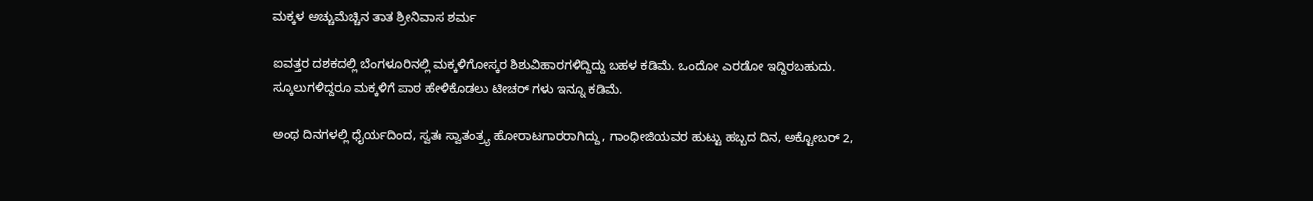ಮಕ್ಕಳ ಅಚ್ಚುಮೆಚ್ಚಿನ ತಾತ ಶ್ರೀನಿವಾಸ ಶರ್ಮ

ಐವತ್ತರ ದಶಕದಲ್ಲಿ ಬೆಂಗಳೂರಿನಲ್ಲಿ ಮಕ್ಕಳಿಗೋಸ್ಕರ ಶಿಶುವಿಹಾರಗಳಿದ್ದಿದ್ದು ಬಹಳ ಕಡಿಮೆ. ಒಂದೋ ಎರಡೋ ಇದ್ದಿರಬಹುದು. ಸ್ಕೂಲುಗಳಿದ್ದರೂ ಮಕ್ಕಳಿಗೆ ಪಾಠ ಹೇಳಿಕೊಡಲು ಟೀಚರ್ ಗಳು ಇನ್ನೂ ಕಡಿಮೆ.

ಅಂಥ ದಿನಗಳಲ್ಲಿ ಧೈರ್ಯದಿಂದ, ಸ್ವತಃ ಸ್ವಾತಂತ್ರ್ಯ ಹೋರಾಟಗಾರರಾಗಿದ್ದು, ಗಾಂಧೀಜಿಯವರ ಹುಟ್ಟು ಹಬ್ಬದ ದಿನ, ಅಕ್ಟೋಬರ್ 2,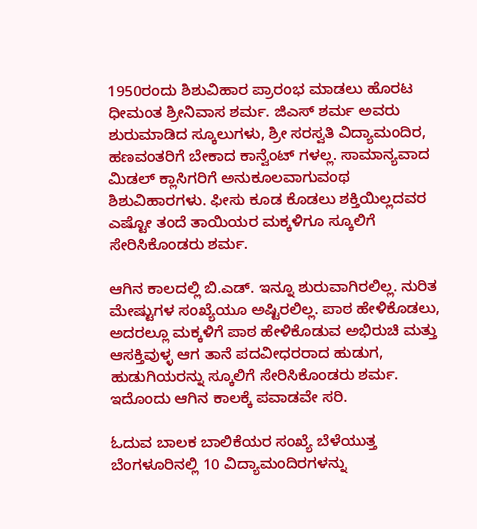1950ರಂದು ಶಿಶುವಿಹಾರ ಪ್ರಾರಂಭ ಮಾಡಲು ಹೊರಟ ಧೀಮಂತ ಶ್ರೀನಿವಾಸ ಶರ್ಮ. ಜಿಎಸ್ ಶರ್ಮ ಅವರು ಶುರುಮಾಡಿದ ಸ್ಕೂಲುಗಳು, ಶ್ರೀ ಸರಸ್ವತಿ ವಿದ್ಯಾಮಂದಿರ, ಹಣವಂತರಿಗೆ ಬೇಕಾದ ಕಾನ್ವೆಂಟ್ ಗಳಲ್ಲ. ಸಾಮಾನ್ಯವಾದ ಮಿಡಲ್ ಕ್ಲಾಸಿಗರಿಗೆ ಅನುಕೂಲವಾಗುವಂಥ ಶಿಶುವಿಹಾರಗಳು. ಫೀಸು ಕೂಡ ಕೊಡಲು ಶಕ್ತಿಯಿಲ್ಲದವರ ಎಷ್ಟೋ ತಂದೆ ತಾಯಿಯರ ಮಕ್ಕಳಿಗೂ ಸ್ಕೂಲಿಗೆ ಸೇರಿಸಿಕೊಂಡರು ಶರ್ಮ.

ಆಗಿನ ಕಾಲದಲ್ಲಿ ಬಿ.ಎಡ್. ಇನ್ನೂ ಶುರುವಾಗಿರಲಿಲ್ಲ. ನುರಿತ ಮೇಷ್ಟುಗಳ ಸಂಖ್ಯೆಯೂ ಅಷ್ಟಿರಲಿಲ್ಲ. ಪಾಠ ಹೇಳಿಕೊಡಲು, ಅದರಲ್ಲೂ ಮಕ್ಕಳಿಗೆ ಪಾಠ ಹೇಳಿಕೊಡುವ ಅಭಿರುಚಿ ಮತ್ತು ಆಸಕ್ತಿವುಳ್ಳ ಆಗ ತಾನೆ ಪದವೀಧರರಾದ ಹುಡುಗ, ಹುಡುಗಿಯರನ್ನು ಸ್ಕೂಲಿಗೆ ಸೇರಿಸಿಕೊಂಡರು ಶರ್ಮ. ಇದೊಂದು ಆಗಿನ ಕಾಲಕ್ಕೆ ಪವಾಡವೇ ಸರಿ.

ಓದುವ ಬಾಲಕ ಬಾಲಿಕೆಯರ ಸಂಖ್ಯೆ ಬೆಳೆಯುತ್ತ ಬೆಂಗಳೂರಿನಲ್ಲಿ 10 ವಿದ್ಯಾಮಂದಿರಗಳನ್ನು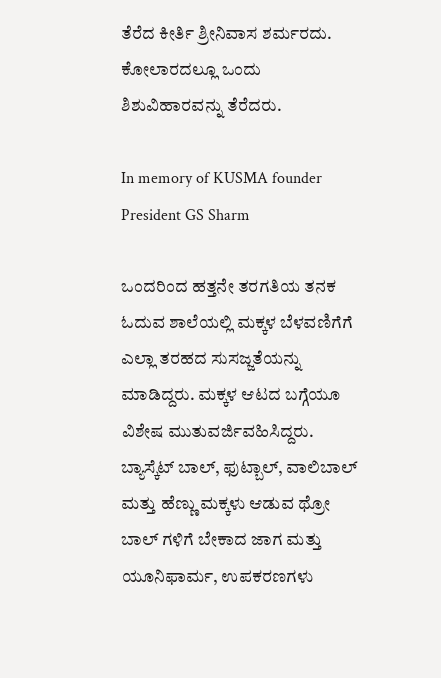ತೆರೆದ ಕೀರ್ತಿ ಶ್ರೀನಿವಾಸ ಶರ್ಮರದು. ಕೋಲಾರದಲ್ಲೂ ಒಂದು ಶಿಶುವಿಹಾರವನ್ನು ತೆರೆದರು.

In memory of KUSMA founder President GS Sharm

ಒಂದರಿಂದ ಹತ್ತನೇ ತರಗತಿಯ ತನಕ ಓದುವ ಶಾಲೆಯಲ್ಲಿ ಮಕ್ಕಳ ಬೆಳವಣಿಗೆಗೆ ಎಲ್ಲಾ ತರಹದ ಸುಸಜ್ಜತೆಯನ್ನು ಮಾಡಿದ್ದರು. ಮಕ್ಕಳ ಆಟದ ಬಗ್ಗೆಯೂ ವಿಶೇಷ ಮುತುವರ್ಜಿವಹಿಸಿದ್ದರು. ಬ್ಯಾಸ್ಕೆಟ್ ಬಾಲ್, ಫುಟ್ಬಾಲ್, ವಾಲಿಬಾಲ್ ಮತ್ತು ಹೆಣ್ಣು ಮಕ್ಕಳು ಆಡುವ ಥ್ರೋ ಬಾಲ್ ಗಳಿಗೆ ಬೇಕಾದ ಜಾಗ ಮತ್ತು ಯೂನಿಫಾರ್ಮ, ಉಪಕರಣಗಳು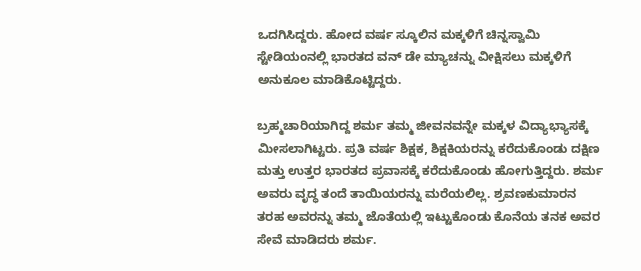ಒದಗಿಸಿದ್ದರು. ಹೋದ ವರ್ಷ ಸ್ಕೂಲಿನ ಮಕ್ಕಳಿಗೆ ಚಿನ್ನಸ್ವಾಮಿ ಸ್ಟೇಡಿಯಂನಲ್ಲಿ ಭಾರತದ ವನ್ ಡೇ ಮ್ಯಾಚನ್ನು ವೀಕ್ಷಿಸಲು ಮಕ್ಕಳಿಗೆ ಅನುಕೂಲ ಮಾಡಿಕೊಟ್ಟಿದ್ದರು.

ಬ್ರಹ್ಮಚಾರಿಯಾಗಿದ್ದ ಶರ್ಮ ತಮ್ಮ ಜೀವನವನ್ನೇ ಮಕ್ಕಳ ವಿದ್ಯಾಭ್ಯಾಸಕ್ಕೆ ಮೀಸಲಾಗಿಟ್ಟರು. ಪ್ರತಿ ವರ್ಷ ಶಿಕ್ಷಕ, ಶಿಕ್ಷಕಿಯರನ್ನು ಕರೆದುಕೊಂಡು ದಕ್ಷಿಣ ಮತ್ತು ಉತ್ತರ ಭಾರತದ ಪ್ರವಾಸಕ್ಕೆ ಕರೆದುಕೊಂಡು ಹೋಗುತ್ತಿದ್ದರು. ಶರ್ಮ ಅವರು ವೃದ್ಧ ತಂದೆ ತಾಯಿಯರನ್ನು ಮರೆಯಲಿಲ್ಲ. ಶ್ರವಣಕುಮಾರನ ತರಹ ಅವರನ್ನು ತಮ್ಮ ಜೊತೆಯಲ್ಲಿ ಇಟ್ಟುಕೊಂಡು ಕೊನೆಯ ತನಕ ಅವರ ಸೇವೆ ಮಾಡಿದರು ಶರ್ಮ.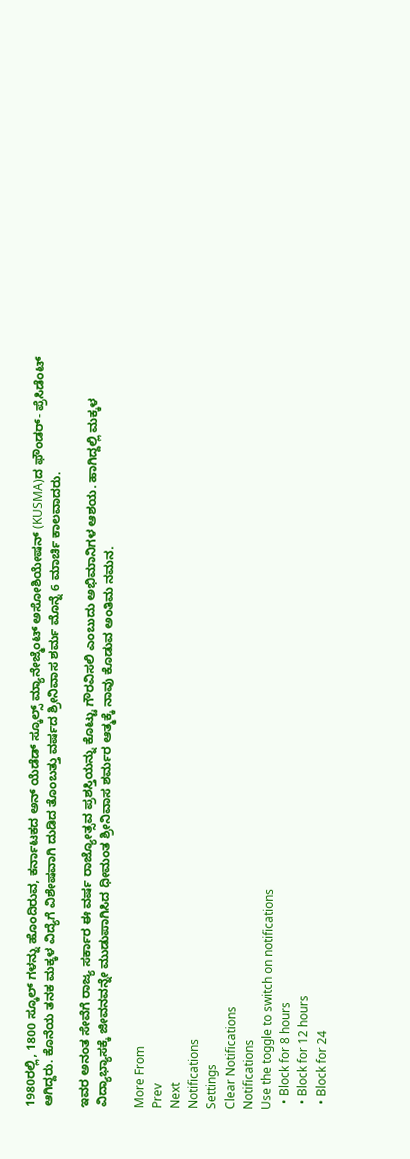1980ರಲ್ಲಿ, 1800 ಸ್ಕೂಲ್ ಗಳನ್ನು ಹೊಂದಿರುವ, ಕರ್ನಾಟಕದ ಅನ್ ಯೆಡೆಡ್ ಸ್ಕೂಲ್ಸ್ ಮ್ಯಾನೇಜ್ಮೆಂಟ್ ಅಸೋಶಿಯೇಷನ್ (KUSMA)ದ ಫೌಂಡರ್- ಪ್ರೆಸಿಡೆಂಟ್ ಆಗಿದ್ದರು. ಕೊನೆಯ ತನಕ ಮಕ್ಕಳ ವಿದ್ಯೆಗೆ ವಿಶೇಷವಾಗಿ ದುಡಿದ ತೊಂಬತ್ತು ವರ್ಷದ ಶ್ರೀನಿವಾಸ ಶರ್ಮ ಮೊನ್ನೆ 6 ಮಾರ್ಚಿ ಕಾಲವಾದರು.

ಇವರ ಅನಂತ ಸೇವೆಗೆ ರಾಜ್ಯ ಸರ್ಕಾರ ಈ ವರ್ಷ ರಾಜ್ಯೋತ್ಸವ ಪ್ರಶಸ್ತಿಯನ್ನು ಕೊಟ್ಟು ಗೌರವಿಸಲಿ ಎಂಬುದು ಅಭಿಮಾನಿಗಳ ಆಶಯ. ಹಾಗಿದ್ದಲ್ಲಿ ಮಕ್ಕಳ ವಿದ್ಯಾಭ್ಯಾಸಕ್ಕೆ ಜೀವನವನ್ನೇ ಮುಡುಪಾಗಿಸಿದ ಧೀಮಂತ ಶ್ರೀನಿವಾಸ ಶರ್ಮರ ಆತ್ಮಕ್ಕೆ ನಾವು ಕೊಡುವ ಅಂತಿಮ ನಮನ.

More From
Prev
Next
Notifications
Settings
Clear Notifications
Notifications
Use the toggle to switch on notifications
  • Block for 8 hours
  • Block for 12 hours
  • Block for 24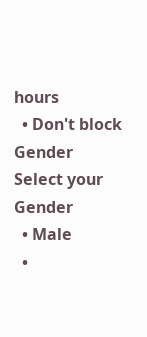hours
  • Don't block
Gender
Select your Gender
  • Male
  •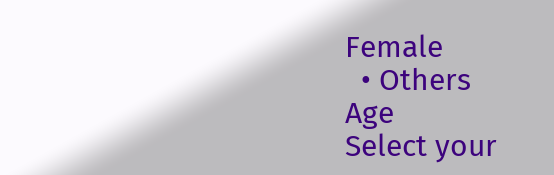Female
  • Others
Age
Select your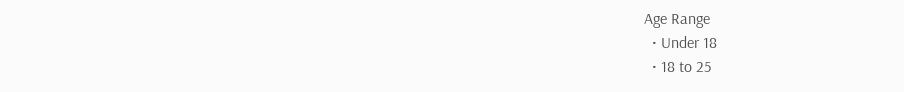Age Range
  • Under 18
  • 18 to 25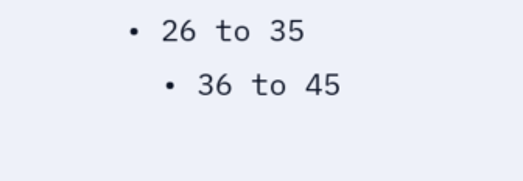• 26 to 35
  • 36 to 45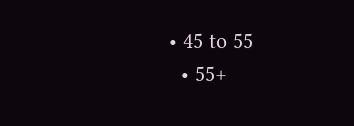• 45 to 55
  • 55+